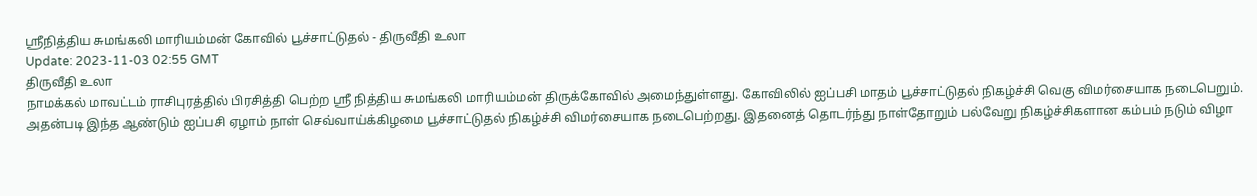ஸ்ரீநித்திய சுமங்கலி மாரியம்மன் கோவில் பூச்சாட்டுதல் - திருவீதி உலா
Update: 2023-11-03 02:55 GMT
திருவீதி உலா
நாமக்கல் மாவட்டம் ராசிபுரத்தில் பிரசித்தி பெற்ற ஸ்ரீ நித்திய சுமங்கலி மாரியம்மன் திருக்கோவில் அமைந்துள்ளது. கோவிலில் ஐப்பசி மாதம் பூச்சாட்டுதல் நிகழ்ச்சி வெகு விமர்சையாக நடைபெறும். அதன்படி இந்த ஆண்டும் ஐப்பசி ஏழாம் நாள் செவ்வாய்க்கிழமை பூச்சாட்டுதல் நிகழ்ச்சி விமர்சையாக நடைபெற்றது. இதனைத் தொடர்ந்து நாள்தோறும் பல்வேறு நிகழ்ச்சிகளான கம்பம் நடும் விழா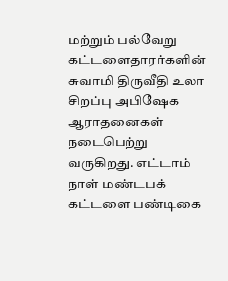மற்றும் பல்வேறு கட்டளைதாரர்களின் சுவாமி திருவீதி உலா சிறப்பு அபிஷேக ஆராதனைகள் நடைபெற்று வருகிறது. எட்டாம் நாள் மண்டபக் கட்டளை பண்டிகை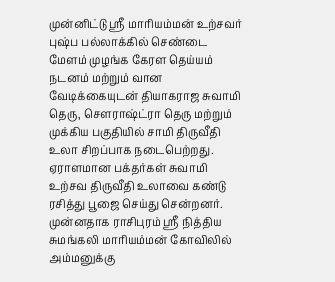முன்னிட்டு ஸ்ரீ மாரியம்மன் உற்சவர் புஷ்ப பல்லாக்கில் செண்டை மேளம் முழங்க கேரள தெய்யம் நடனம் மற்றும் வான வேடிக்கையுடன் தியாகராஜ சுவாமி தெரு, சௌராஷ்ட்ரா தெரு மற்றும் முக்கிய பகுதியில் சாமி திருவீதி உலா சிறப்பாக நடைபெற்றது. ஏராளமான பக்தர்கள் சுவாமி உற்சவ திருவீதி உலாவை கண்டு ரசித்து பூஜை செய்து சென்றனர். முன்னதாக ராசிபுரம் ஸ்ரீ நித்திய சுமங்கலி மாரியம்மன் கோவிலில் அம்மனுக்கு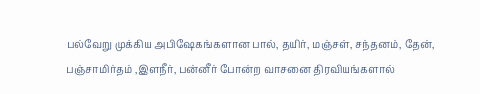பல்வேறு முக்கிய அபிஷேகங்களான பால், தயிர், மஞ்சள், சந்தனம், தேன், பஞ்சாமிர்தம் ,இளநீர், பன்னீர் போன்ற வாசனை திரவியங்களால்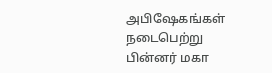அபிஷேகங்கள் நடைபெற்று பின்னர் மகா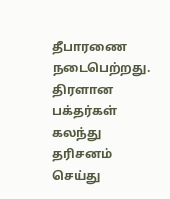தீபாரணை நடைபெற்றது. திரளான பக்தர்கள் கலந்து தரிசனம் செய்து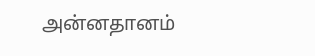அன்னதானம்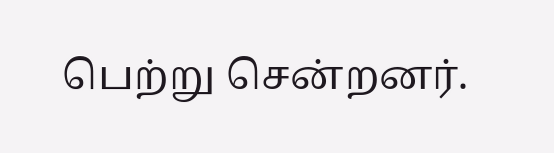பெற்று சென்றனர்.